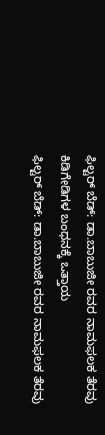ಫಿಲ್ಟರ್ ಬೆಡ್: ಡಾ.ಬಾಬುಜೀ ರವರ ನಾಮಫಲಕ ತೆರವು ಕಿಡಿಗೇಡಿಗಳ ಬಂಧನಕ್ಕೆ ಒತ್ತಾಯ
ಫಿಲ್ಟರ್ ಬೆಡ್: ಡಾ.ಬಾಬುಜೀ ರವರ ನಾಮಫಲಕ ತೆರವು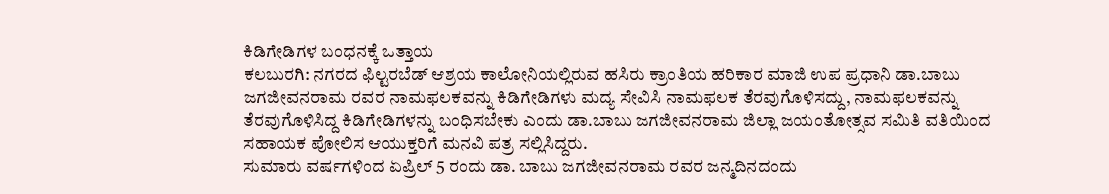ಕಿಡಿಗೇಡಿಗಳ ಬಂಧನಕ್ಕೆ ಒತ್ತಾಯ
ಕಲಬುರಗಿ: ನಗರದ ಫಿಲ್ಟರಬೆಡ್ ಆಶ್ರಯ ಕಾಲೋನಿಯಲ್ಲಿರುವ ಹಸಿರು ಕ್ರಾಂತಿಯ ಹರಿಕಾರ ಮಾಜಿ ಉಪ ಪ್ರಧಾನಿ ಡಾ.ಬಾಬು ಜಗಜೀವನರಾಮ ರವರ ನಾಮಫಲಕವನ್ನು ಕಿಡಿಗೇಡಿಗಳು ಮದ್ಯ ಸೇವಿಸಿ ನಾಮಫಲಕ ತೆರವುಗೊಳಿಸದ್ದು, ನಾಮಫಲಕವನ್ನು ತೆರವುಗೊಳಿಸಿದ್ದ ಕಿಡಿಗೇಡಿಗಳನ್ನು ಬಂಧಿಸಬೇಕು ಎಂದು ಡಾ.ಬಾಬು ಜಗಜೀವನರಾಮ ಜಿಲ್ಲಾ ಜಯಂತೋತ್ಸವ ಸಮಿತಿ ವತಿಯಿಂದ ಸಹಾಯಕ ಪೋಲಿಸ ಆಯುಕ್ತರಿಗೆ ಮನವಿ ಪತ್ರ ಸಲ್ಲಿಸಿದ್ದರು.
ಸುಮಾರು ವರ್ಷಗಳಿಂದ ಏಪ್ರಿಲ್ 5 ರಂದು ಡಾ. ಬಾಬು ಜಗಜೀವನರಾಮ ರವರ ಜನ್ಮದಿನದಂದು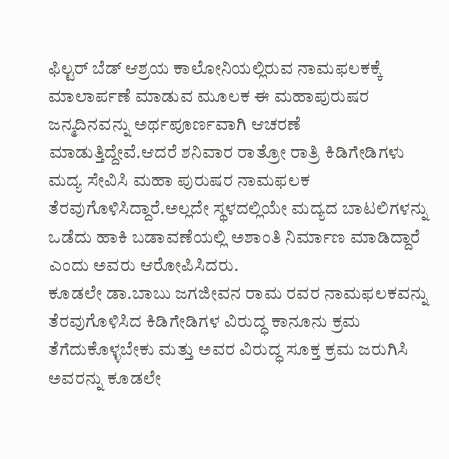ಫಿಲ್ಟರ್ ಬೆಡ್ ಆಶ್ರಯ ಕಾಲೋನಿಯಲ್ಲಿರುವ ನಾಮಫಲಕಕ್ಕೆ ಮಾಲಾರ್ಪಣೆ ಮಾಡುವ ಮೂಲಕ ಈ ಮಹಾಪುರುಷರ ಜನ್ಮದಿನವನ್ನು ಅರ್ಥಪೂರ್ಣವಾಗಿ ಆಚರಣೆ ಮಾಡುತ್ತಿದ್ದೇವೆ.ಆದರೆ ಶನಿವಾರ ರಾತ್ರೋ ರಾತ್ರಿ ಕಿಡಿಗೇಡಿಗಳು ಮದ್ಯ ಸೇವಿಸಿ ಮಹಾ ಪುರುಷರ ನಾಮಫಲಕ ತೆರವುಗೊಳಿಸಿದ್ದಾರೆ.ಅಲ್ಲದೇ ಸ್ಥಳದಲ್ಲಿಯೇ ಮದ್ಯದ ಬಾಟಲಿಗಳನ್ನು ಒಡೆದು ಹಾಕಿ ಬಡಾವಣೆಯಲ್ಲಿ ಅಶಾಂತಿ ನಿರ್ಮಾಣ ಮಾಡಿದ್ದಾರೆ ಎಂದು ಅವರು ಆರೋಪಿಸಿದರು.
ಕೂಡಲೇ ಡಾ.ಬಾಬು ಜಗಜೀವನ ರಾಮ ರವರ ನಾಮಫಲಕವನ್ನು ತೆರವುಗೊಳಿಸಿದ ಕಿಡಿಗೇಡಿಗಳ ವಿರುದ್ಧ ಕಾನೂನು ಕ್ರಮ ತೆಗೆದುಕೊಳ್ಳಬೇಕು ಮತ್ತು ಅವರ ವಿರುದ್ಧ ಸೂಕ್ತ ಕ್ರಮ ಜರುಗಿಸಿ ಅವರನ್ನು ಕೂಡಲೇ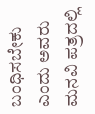ಬಂಧಿಸಬೇಕು ಎಂದು ಅವರು ಮನವಿ ಪತ್ರದಲ್ಲಿ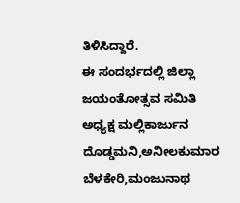ತಿಳಿಸಿದ್ದಾರೆ.
ಈ ಸಂದರ್ಭದಲ್ಲಿ ಜಿಲ್ಲಾ ಜಯಂತೋತ್ಸವ ಸಮಿತಿ ಅಧ್ಯಕ್ಷ ಮಲ್ಲಿಕಾರ್ಜುನ ದೊಡ್ಡಮನಿ,ಅನೀಲಕುಮಾರ ಬೆಳಕೇರಿ,ಮಂಜುನಾಥ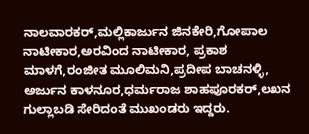ನಾಲವಾರಕರ್,ಮಲ್ಲಿಕಾರ್ಜುನ ಜಿನಕೇರಿ,ಗೋಪಾಲ ನಾಟೀಕಾರ,ಅರವಿಂದ ನಾಟೀಕಾರ, ಪ್ರಕಾಶ ಮಾಳಗೆ,ರಂಜೀತ ಮೂಲಿಮನಿ,ಪ್ರದೀಪ ಬಾಚನಳ್ಳಿ, ಅರ್ಜುನ ಕಾಳನೂರ,ಧರ್ಮರಾಜ ಶಾಹಪೂರಕರ್,ಲಖನ ಗುಲ್ಲಾಬಡಿ ಸೇರಿದಂತೆ ಮುಖಂಡರು ಇದ್ದರು.